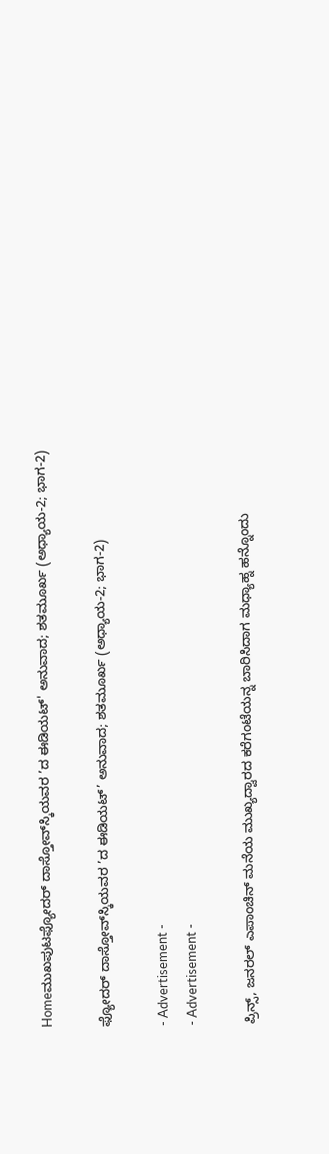Homeಮುಖಪುಟಫ್ಯೋದರ್ ದಾಸ್ತೋವ್‌ಸ್ಕಿಯವರ ’ದ ಈಡಿಯಟ್' ಅನುವಾದ; ಶತಮೂರ್ಖ (ಅಧ್ಯಾಯ-2; ಭಾಗ-2)

ಫ್ಯೋದರ್ ದಾಸ್ತೋವ್‌ಸ್ಕಿಯವರ ’ದ ಈಡಿಯಟ್’ ಅನುವಾದ; ಶತಮೂರ್ಖ (ಅಧ್ಯಾಯ-2; ಭಾಗ-2)

- Advertisement -
- Advertisement -

ಪ್ರಿನ್ಸ್, ಜನರಲ್ ಎಪಾಂಚಿನ್ ಮನೆಯ ಮುಖ್ಯದ್ವಾರದ ಕರೆಗಂಟೆಯನ್ನ ಬಾರಿಸಿದಾಗ ಮಧ್ಯಾಹ್ನ ಹನ್ನೊಂದು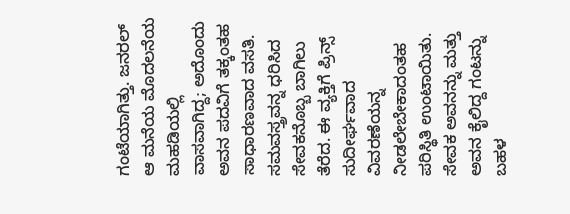ಗಂಟೆಯಾಗಿತ್ತು. ಜನರಲ್ ಆ ಮನೆಯ ಮೊದಲನೆಯ ಮಹಡಿಯಲ್ಲಿ ವಾಸವಾಗಿದ್ದ; ಅದೊಂದು ಅವನ ಪದವಿಗೆ ತಕ್ಕಂತಹ ಸಾಧಾರಣವಾದ ವಸತಿ. ಸಮವಸ್ತ್ರವನ್ನ ಧರಿಸಿದ ಸೇವಕನೊಬ್ಬ ಬಾಗಿಲು ತೆರೆದ. ಈ ವ್ಯಕ್ತಿಗೆ ಪ್ರಿನ್ಸ್ ಸುದೀರ್ಘವಾದ ವಿವರಣೆಯನ್ನ ನೀಡಲೇಬೇಕಾದಂತಹ ಪರಿಸ್ಥಿತಿ ಉಂಟಾಯಿತು. ಸೇವಕ ಅವನನ್ನು ಮತ್ತು ಅವನ ಕೈಲಿದ್ದ ಗಂಟನ್ನು ಬಹಳ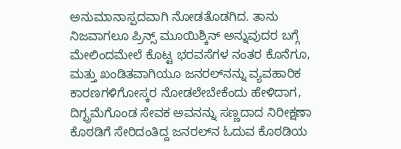ಅನುಮಾನಾಸ್ಪದವಾಗಿ ನೋಡತೊಡಗಿದ. ತಾನು ನಿಜವಾಗಲೂ ಪ್ರಿನ್ಸ್ ಮೂಯಿಶ್ಕಿನ್ ಅನ್ನುವುದರ ಬಗ್ಗೆ ಮೇಲಿಂದಮೇಲೆ ಕೊಟ್ಟ ಭರವಸೆಗಳ ನಂತರ ಕೊನೆಗೂ, ಮತ್ತು ಖಂಡಿತವಾಗಿಯೂ ಜನರಲ್‌ನನ್ನು ವ್ಯವಹಾರಿಕ ಕಾರಣಗಳಿಗೋಸ್ಕರ ನೋಡಲೇಬೇಕೆಂದು ಹೇಳಿದಾಗ, ದಿಗ್ಭ್ರಮೆಗೊಂಡ ಸೇವಕ ಅವನನ್ನು ಸಣ್ಣದಾದ ನಿರೀಕ್ಷಣಾ ಕೊಠಡಿಗೆ ಸೇರಿದಂತಿದ್ದ ಜನರಲ್‌ನ ಓದುವ ಕೊಠಡಿಯ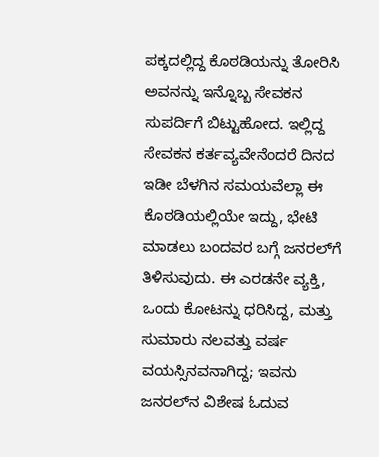ಪಕ್ಕದಲ್ಲಿದ್ದ ಕೊಠಡಿಯನ್ನು ತೋರಿಸಿ ಅವನನ್ನು ಇನ್ನೊಬ್ಬ ಸೇವಕನ ಸುಪರ್ದಿಗೆ ಬಿಟ್ಟುಹೋದ. ಇಲ್ಲಿದ್ದ ಸೇವಕನ ಕರ್ತವ್ಯವೇನೆಂದರೆ ದಿನದ ಇಡೀ ಬೆಳಗಿನ ಸಮಯವೆಲ್ಲಾ ಈ ಕೊಠಡಿಯಲ್ಲಿಯೇ ಇದ್ದು, ಭೇಟಿ ಮಾಡಲು ಬಂದವರ ಬಗ್ಗೆ ಜನರಲ್‌ಗೆ ತಿಳಿಸುವುದು. ಈ ಎರಡನೇ ವ್ಯಕ್ತಿ, ಒಂದು ಕೋಟನ್ನು ಧರಿಸಿದ್ದ, ಮತ್ತು ಸುಮಾರು ನಲವತ್ತು ವರ್ಷ ವಯಸ್ಸಿನವನಾಗಿದ್ದ; ಇವನು ಜನರಲ್‌ನ ವಿಶೇಷ ಓದುವ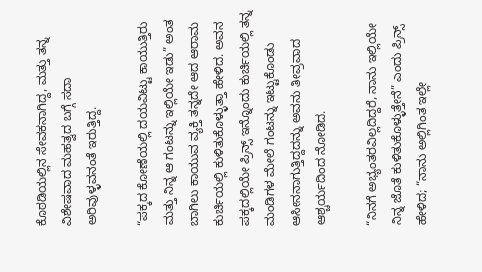ಕೊಠಡಿಯಲ್ಲಿನ ಸೇವಕನಾಗಿದ್ದ, ಮತ್ತು ತನ್ನ ವಿಶೇಷವಾದ ಮಹತ್ವದ ಬಗ್ಗೆ ಸದಾ ಅರಿವುಳ್ಳವನಂತೆ ಇರುತ್ತಿದ್ದ.

“ಪಕ್ಕದ ಕೋಣೆಯಲ್ಲಿ ದಯವಿಟ್ಟು ಕಾಯುತ್ತಿರು ಮತ್ತು ನಿನ್ನ ಆ ಗಂಟನ್ನು ಇಲ್ಲಿಯೇ ಇಡು” ಅಂತ ಬಾಗಿಲು ಕಾಯುವ ವ್ಯಕ್ತಿ ತನ್ನದೇ ಆದ ಆರಾಮ ಕುರ್ಚಿಯಲ್ಲಿ ಕುಳಿತುಕೊಳ್ಳುತ್ತಾ ಹೇಳಿದ. ಅವನ ಪಕ್ಕದಲ್ಲಿಯೇ ಪ್ರಿನ್ಸ್ ಇನ್ನೊಂದು ಕುರ್ಚಿಯಲ್ಲಿ ತನ್ನ ಮಂಡಿಗಳ ಮೇಲೆ ಗಂಟನ್ನು ಇಟ್ಟುಕೊಂಡು ಆಸೀನನಾಗುತ್ತಿದ್ದದನ್ನು ಅವನು ತೀವ್ರವಾದ ಆಶ್ಚರ್ಯದಿಂದ ನೋಡಿದ.

“ನಿನಗೆ ಅಭ್ಯಂತರವಿಲ್ಲದಿದ್ದರೆ, ನಾನು ಇಲ್ಲಿಯೇ ನಿನ್ನ ಜೊತೆ ಕುಳಿತುಕೊಳ್ಳುತ್ತೇನೆ” ಎಂದು ಪ್ರಿನ್ಸ್ ಹೇಳಿದ; “ನಾನು ಅಲ್ಲಿಗಿಂತ ಇಲ್ಲೇ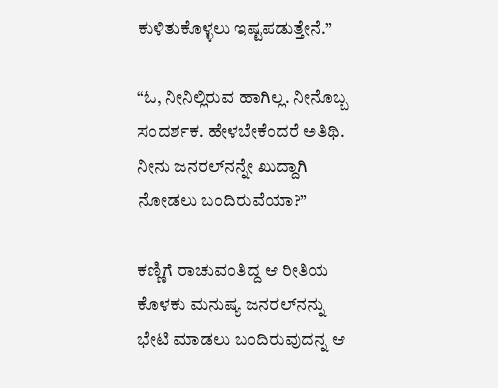ಕುಳಿತುಕೊಳ್ಳಲು ಇಷ್ಟಪಡುತ್ತೇನೆ.”

“ಓ, ನೀನಿಲ್ಲಿರುವ ಹಾಗಿಲ್ಲ. ನೀನೊಬ್ಬ ಸಂದರ್ಶಕ. ಹೇಳಬೇಕೆಂದರೆ ಅತಿಥಿ. ನೀನು ಜನರಲ್‌ನನ್ನೇ ಖುದ್ದಾಗಿ ನೋಡಲು ಬಂದಿರುವೆಯಾ?”

ಕಣ್ಣಿಗೆ ರಾಚುವಂತಿದ್ದ ಆ ರೀತಿಯ ಕೊಳಕು ಮನುಷ್ಯ ಜನರಲ್‌ನನ್ನು ಭೇಟಿ ಮಾಡಲು ಬಂದಿರುವುದನ್ನ ಆ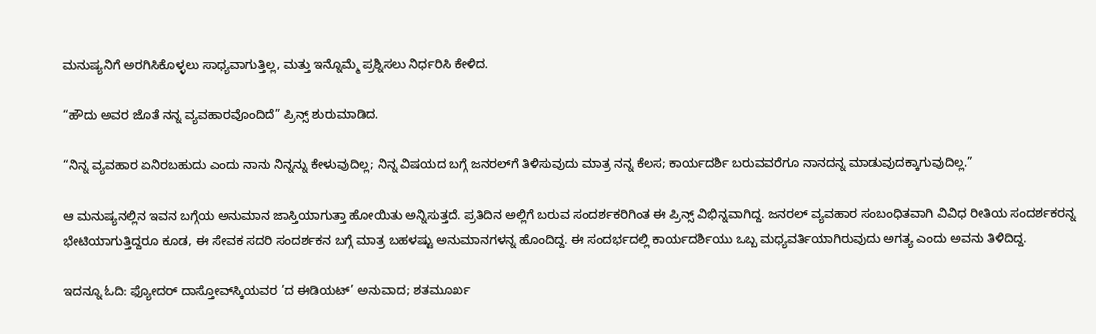ಮನುಷ್ಯನಿಗೆ ಅರಗಿಸಿಕೊಳ್ಳಲು ಸಾಧ್ಯವಾಗುತ್ತಿಲ್ಲ, ಮತ್ತು ಇನ್ನೊಮ್ಮೆ ಪ್ರಶ್ನಿಸಲು ನಿರ್ಧರಿಸಿ ಕೇಳಿದ.

“ಹೌದು ಅವರ ಜೊತೆ ನನ್ನ ವ್ಯವಹಾರವೊಂದಿದೆ” ಪ್ರಿನ್ಸ್ ಶುರುಮಾಡಿದ.

“ನಿನ್ನ ವ್ಯವಹಾರ ಏನಿರಬಹುದು ಎಂದು ನಾನು ನಿನ್ನನ್ನು ಕೇಳುವುದಿಲ್ಲ; ನಿನ್ನ ವಿಷಯದ ಬಗ್ಗೆ ಜನರಲ್‌ಗೆ ತಿಳಿಸುವುದು ಮಾತ್ರ ನನ್ನ ಕೆಲಸ; ಕಾರ್ಯದರ್ಶಿ ಬರುವವರೆಗೂ ನಾನದನ್ನ ಮಾಡುವುದಕ್ಕಾಗುವುದಿಲ್ಲ.”

ಆ ಮನುಷ್ಯನಲ್ಲಿನ ಇವನ ಬಗ್ಗೆಯ ಅನುಮಾನ ಜಾಸ್ತಿಯಾಗುತ್ತಾ ಹೋಯಿತು ಅನ್ನಿಸುತ್ತದೆ. ಪ್ರತಿದಿನ ಅಲ್ಲಿಗೆ ಬರುವ ಸಂದರ್ಶಕರಿಗಿಂತ ಈ ಪ್ರಿನ್ಸ್ ವಿಭಿನ್ನವಾಗಿದ್ದ. ಜನರಲ್ ವ್ಯವಹಾರ ಸಂಬಂಧಿತವಾಗಿ ವಿವಿಧ ರೀತಿಯ ಸಂದರ್ಶಕರನ್ನ ಭೇಟಿಯಾಗುತ್ತಿದ್ದರೂ ಕೂಡ, ಈ ಸೇವಕ ಸದರಿ ಸಂದರ್ಶಕನ ಬಗ್ಗೆ ಮಾತ್ರ ಬಹಳಷ್ಟು ಅನುಮಾನಗಳನ್ನ ಹೊಂದಿದ್ದ. ಈ ಸಂದರ್ಭದಲ್ಲಿ ಕಾರ್ಯದರ್ಶಿಯು ಒಬ್ಬ ಮಧ್ಯವರ್ತಿಯಾಗಿರುವುದು ಅಗತ್ಯ ಎಂದು ಅವನು ತಿಳಿದಿದ್ದ.

ಇದನ್ನೂ ಓದಿ: ಫ್ಯೋದರ್ ದಾಸ್ತೋವ್‌ಸ್ಕಿಯವರ ’ದ ಈಡಿಯಟ್’ ಅನುವಾದ; ಶತಮೂರ್ಖ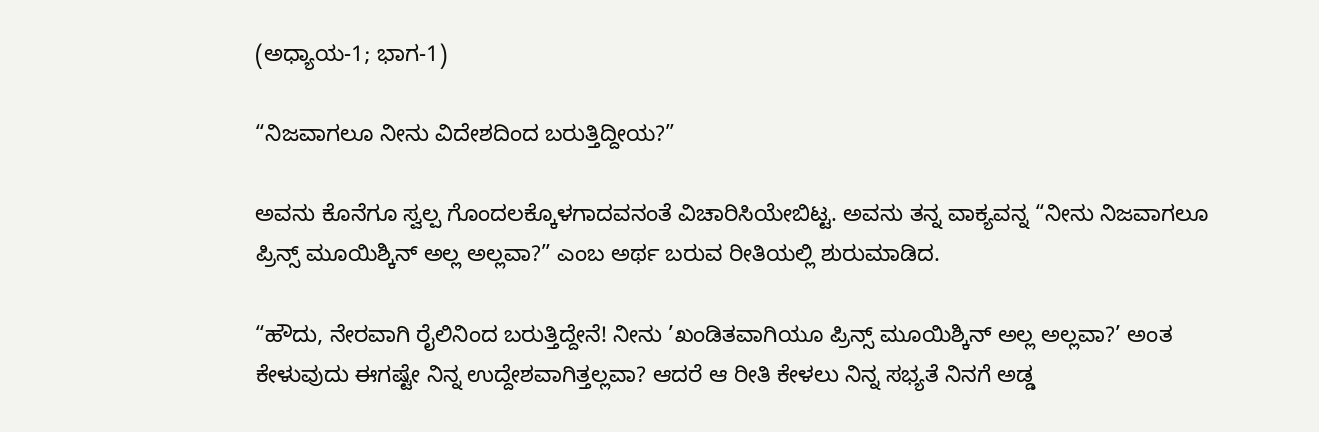(ಅಧ್ಯಾಯ-1; ಭಾಗ-1)

“ನಿಜವಾಗಲೂ ನೀನು ವಿದೇಶದಿಂದ ಬರುತ್ತಿದ್ದೀಯ?”

ಅವನು ಕೊನೆಗೂ ಸ್ವಲ್ಪ ಗೊಂದಲಕ್ಕೊಳಗಾದವನಂತೆ ವಿಚಾರಿಸಿಯೇಬಿಟ್ಟ. ಅವನು ತನ್ನ ವಾಕ್ಯವನ್ನ “ನೀನು ನಿಜವಾಗಲೂ ಪ್ರಿನ್ಸ್ ಮೂಯಿಶ್ಕಿನ್ ಅಲ್ಲ ಅಲ್ಲವಾ?” ಎಂಬ ಅರ್ಥ ಬರುವ ರೀತಿಯಲ್ಲಿ ಶುರುಮಾಡಿದ.

“ಹೌದು, ನೇರವಾಗಿ ರೈಲಿನಿಂದ ಬರುತ್ತಿದ್ದೇನೆ! ನೀನು ’ಖಂಡಿತವಾಗಿಯೂ ಪ್ರಿನ್ಸ್ ಮೂಯಿಶ್ಕಿನ್ ಅಲ್ಲ ಅಲ್ಲವಾ?’ ಅಂತ ಕೇಳುವುದು ಈಗಷ್ಟೇ ನಿನ್ನ ಉದ್ದೇಶವಾಗಿತ್ತಲ್ಲವಾ? ಆದರೆ ಆ ರೀತಿ ಕೇಳಲು ನಿನ್ನ ಸಭ್ಯತೆ ನಿನಗೆ ಅಡ್ಡ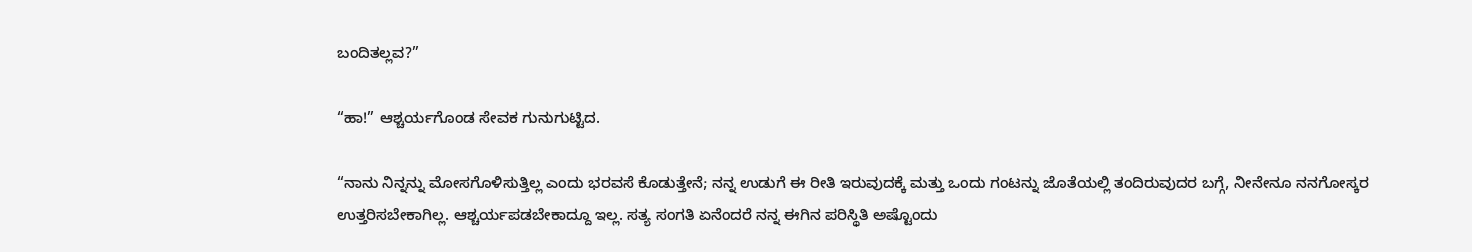ಬಂದಿತಲ್ಲವ?”

“ಹಾ!” ಆಶ್ಚರ್ಯಗೊಂಡ ಸೇವಕ ಗುನುಗುಟ್ಟಿದ.

“ನಾನು ನಿನ್ನನ್ನು ಮೋಸಗೊಳಿಸುತ್ತಿಲ್ಲ ಎಂದು ಭರವಸೆ ಕೊಡುತ್ತೇನೆ; ನನ್ನ ಉಡುಗೆ ಈ ರೀತಿ ಇರುವುದಕ್ಕೆ ಮತ್ತು ಒಂದು ಗಂಟನ್ನು ಜೊತೆಯಲ್ಲಿ ತಂದಿರುವುದರ ಬಗ್ಗೆ, ನೀನೇನೂ ನನಗೋಸ್ಕರ ಉತ್ತರಿಸಬೇಕಾಗಿಲ್ಲ. ಆಶ್ಚರ್ಯಪಡಬೇಕಾದ್ದೂ ಇಲ್ಲ. ಸತ್ಯ ಸಂಗತಿ ಏನೆಂದರೆ ನನ್ನ ಈಗಿನ ಪರಿಸ್ಥಿತಿ ಅಷ್ಟೊಂದು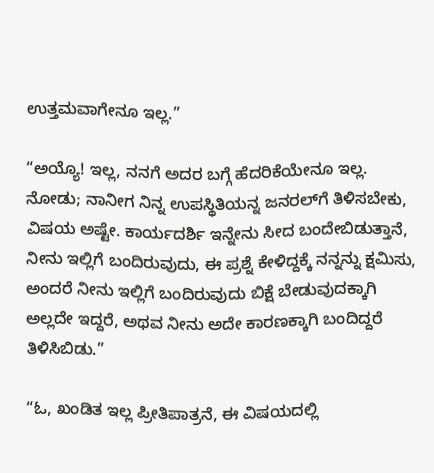ಉತ್ತಮವಾಗೇನೂ ಇಲ್ಲ.”

“ಅಯ್ಯೊ! ಇಲ್ಲ, ನನಗೆ ಅದರ ಬಗ್ಗೆ ಹೆದರಿಕೆಯೇನೂ ಇಲ್ಲ. ನೋಡು; ನಾನೀಗ ನಿನ್ನ ಉಪಸ್ಥಿತಿಯನ್ನ ಜನರಲ್‌ಗೆ ತಿಳಿಸಬೇಕು, ವಿಷಯ ಅಷ್ಟೇ. ಕಾರ್ಯದರ್ಶಿ ಇನ್ನೇನು ಸೀದ ಬಂದೇಬಿಡುತ್ತಾನೆ, ನೀನು ಇಲ್ಲಿಗೆ ಬಂದಿರುವುದು, ಈ ಪ್ರಶ್ನೆ ಕೇಳಿದ್ದಕ್ಕೆ ನನ್ನನ್ನು ಕ್ಷಮಿಸು, ಅಂದರೆ ನೀನು ಇಲ್ಲಿಗೆ ಬಂದಿರುವುದು ಬಿಕ್ಷೆ ಬೇಡುವುದಕ್ಕಾಗಿ ಅಲ್ಲದೇ ಇದ್ದರೆ, ಅಥವ ನೀನು ಅದೇ ಕಾರಣಕ್ಕಾಗಿ ಬಂದಿದ್ದರೆ ತಿಳಿಸಿಬಿಡು.”

“ಓ, ಖಂಡಿತ ಇಲ್ಲ ಪ್ರೀತಿಪಾತ್ರನೆ, ಈ ವಿಷಯದಲ್ಲಿ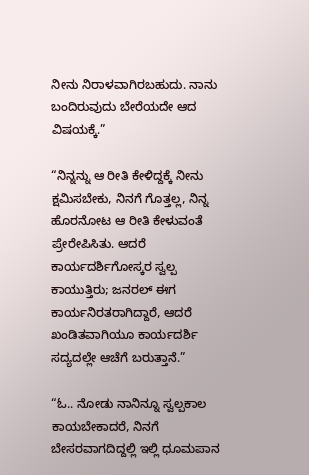ನೀನು ನಿರಾಳವಾಗಿರಬಹುದು. ನಾನು ಬಂದಿರುವುದು ಬೇರೆಯದೇ ಆದ ವಿಷಯಕ್ಕೆ.”

“ನಿನ್ನನ್ನು ಆ ರೀತಿ ಕೇಳಿದ್ದಕ್ಕೆ ನೀನು ಕ್ಷಮಿಸಬೇಕು, ನಿನಗೆ ಗೊತ್ತಲ್ಲ, ನಿನ್ನ ಹೊರನೋಟ ಆ ರೀತಿ ಕೇಳುವಂತೆ ಪ್ರೇರೇಪಿಸಿತು. ಆದರೆ ಕಾರ್ಯದರ್ಶಿಗೋಸ್ಕರ ಸ್ವಲ್ಪ ಕಾಯುತ್ತಿರು; ಜನರಲ್ ಈಗ ಕಾರ್ಯನಿರತರಾಗಿದ್ದಾರೆ, ಆದರೆ ಖಂಡಿತವಾಗಿಯೂ ಕಾರ್ಯದರ್ಶಿ ಸದ್ಯದಲ್ಲೇ ಆಚೆಗೆ ಬರುತ್ತಾನೆ.”

“ಓ.. ನೋಡು ನಾನಿನ್ನೂ ಸ್ವಲ್ಪಕಾಲ ಕಾಯಬೇಕಾದರೆ, ನಿನಗೆ ಬೇಸರವಾಗದಿದ್ದಲ್ಲಿ ಇಲ್ಲಿ ಧೂಮಪಾನ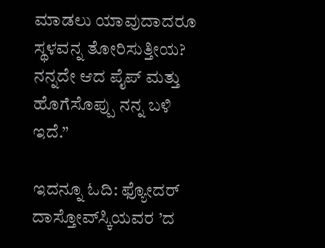ಮಾಡಲು ಯಾವುದಾದರೂ ಸ್ಥಳವನ್ನ ತೋರಿಸುತ್ತೀಯ? ನನ್ನದೇ ಆದ ಪೈಪ್ ಮತ್ತು ಹೊಗೆಸೊಪ್ಪು ನನ್ನ ಬಳಿ ಇದೆ.”

ಇದನ್ನೂ ಓದಿ: ಫ್ಯೋದರ್ ದಾಸ್ತೋವ್‌ಸ್ಕಿಯವರ ’ದ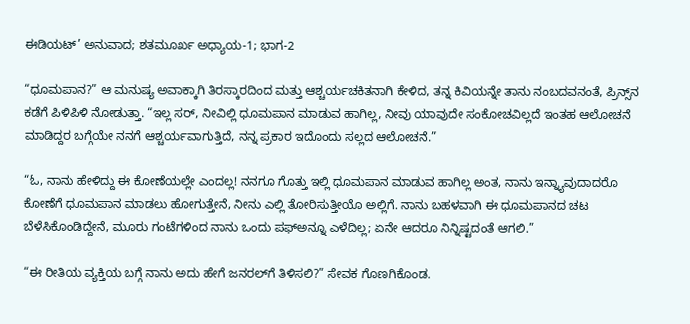ಈಡಿಯಟ್’ ಅನುವಾದ; ಶತಮೂರ್ಖ ಅಧ್ಯಾಯ-1; ಭಾಗ-2

“ಧೂಮಪಾನ?” ಆ ಮನುಷ್ಯ ಅವಾಕ್ಕಾಗಿ ತಿರಸ್ಕಾರದಿಂದ ಮತ್ತು ಆಶ್ಚರ್ಯಚಕಿತನಾಗಿ ಕೇಳಿದ, ತನ್ನ ಕಿವಿಯನ್ನೇ ತಾನು ನಂಬದವನಂತೆ, ಪ್ರಿನ್ಸ್‌ನ ಕಡೆಗೆ ಪಿಳಿಪಿಳಿ ನೋಡುತ್ತಾ. “ಇಲ್ಲ ಸರ್, ನೀವಿಲ್ಲಿ ಧೂಮಪಾನ ಮಾಡುವ ಹಾಗಿಲ್ಲ, ನೀವು ಯಾವುದೇ ಸಂಕೋಚವಿಲ್ಲದೆ ಇಂತಹ ಆಲೋಚನೆ ಮಾಡಿದ್ದರ ಬಗ್ಗೆಯೇ ನನಗೆ ಆಶ್ಚರ್ಯವಾಗುತ್ತಿದೆ, ನನ್ನ ಪ್ರಕಾರ ಇದೊಂದು ಸಲ್ಲದ ಆಲೋಚನೆ.”

“ಓ, ನಾನು ಹೇಳಿದ್ದು ಈ ಕೋಣೆಯಲ್ಲೇ ಎಂದಲ್ಲ! ನನಗೂ ಗೊತ್ತು ಇಲ್ಲಿ ಧೂಮಪಾನ ಮಾಡುವ ಹಾಗಿಲ್ಲ ಅಂತ, ನಾನು ಇನ್ನ್ಯಾವುದಾದರೊ ಕೋಣೆಗೆ ಧೂಮಪಾನ ಮಾಡಲು ಹೋಗುತ್ತೇನೆ, ನೀನು ಎಲ್ಲಿ ತೋರಿಸುತ್ತೀಯೊ ಅಲ್ಲಿಗೆ. ನಾನು ಬಹಳವಾಗಿ ಈ ಧೂಮಪಾನದ ಚಟ ಬೆಳೆಸಿಕೊಂಡಿದ್ದೇನೆ, ಮೂರು ಗಂಟೆಗಳಿಂದ ನಾನು ಒಂದು ಪಫ್‌ಅನ್ನೂ ಎಳೆದಿಲ್ಲ; ಏನೇ ಆದರೂ ನಿನ್ನಿಷ್ಟದಂತೆ ಆಗಲಿ.”

“ಈ ರೀತಿಯ ವ್ಯಕ್ತಿಯ ಬಗ್ಗೆ ನಾನು ಅದು ಹೇಗೆ ಜನರಲ್‌ಗೆ ತಿಳಿಸಲಿ?” ಸೇವಕ ಗೊಣಗಿಕೊಂಡ.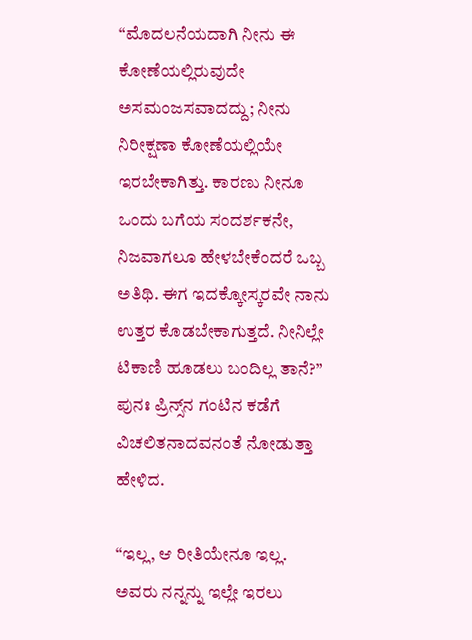“ಮೊದಲನೆಯದಾಗಿ ನೀನು ಈ ಕೋಣೆಯಲ್ಲಿರುವುದೇ ಅಸಮಂಜಸವಾದದ್ದು; ನೀನು ನಿರೀಕ್ಷಣಾ ಕೋಣೆಯಲ್ಲಿಯೇ ಇರಬೇಕಾಗಿತ್ತು. ಕಾರಣು ನೀನೂ ಒಂದು ಬಗೆಯ ಸಂದರ್ಶಕನೇ, ನಿಜವಾಗಲೂ ಹೇಳಬೇಕೆಂದರೆ ಒಬ್ಬ ಅತಿಥಿ. ಈಗ ಇದಕ್ಕೋಸ್ಕರವೇ ನಾನು ಉತ್ತರ ಕೊಡಬೇಕಾಗುತ್ತದೆ. ನೀನಿಲ್ಲೇ ಟಿಕಾಣಿ ಹೂಡಲು ಬಂದಿಲ್ಲ ತಾನೆ?” ಪುನಃ ಪ್ರಿನ್ಸ್‌ನ ಗಂಟಿನ ಕಡೆಗೆ ವಿಚಲಿತನಾದವನಂತೆ ನೋಡುತ್ತಾ ಹೇಳಿದ.

“ಇಲ್ಲ, ಆ ರೀತಿಯೇನೂ ಇಲ್ಲ. ಅವರು ನನ್ನನ್ನು ಇಲ್ಲೇ ಇರಲು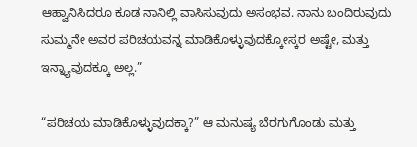ಆಹ್ವಾನಿಸಿದರೂ ಕೂಡ ನಾನಿಲ್ಲಿ ವಾಸಿಸುವುದು ಅಸಂಭವ. ನಾನು ಬಂದಿರುವುದು ಸುಮ್ಮನೇ ಅವರ ಪರಿಚಯವನ್ನ ಮಾಡಿಕೊಳ್ಳುವುದಕ್ಕೋಸ್ಕರ ಅಷ್ಟೇ, ಮತ್ತು ಇನ್ನ್ಯಾವುದಕ್ಕೂ ಅಲ್ಲ.”

“ಪರಿಚಯ ಮಾಡಿಕೊಳ್ಳುವುದಕ್ಕಾ?” ಆ ಮನುಷ್ಯ ಬೆರಗುಗೊಂಡು ಮತ್ತು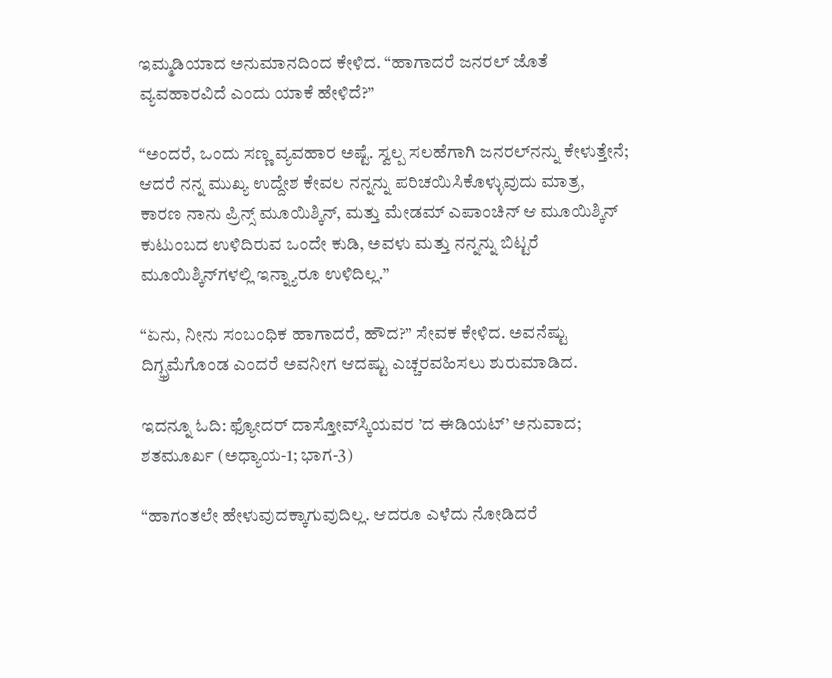ಇಮ್ಮಡಿಯಾದ ಅನುಮಾನದಿಂದ ಕೇಳಿದ. “ಹಾಗಾದರೆ ಜನರಲ್ ಜೊತೆ ವ್ಯವಹಾರವಿದೆ ಎಂದು ಯಾಕೆ ಹೇಳಿದೆ?”

“ಅಂದರೆ, ಒಂದು ಸಣ್ಣ ವ್ಯವಹಾರ ಅಷ್ಟೆ. ಸ್ವಲ್ಪ ಸಲಹೆಗಾಗಿ ಜನರಲ್‌ನನ್ನು ಕೇಳುತ್ತೇನೆ; ಆದರೆ ನನ್ನ ಮುಖ್ಯ ಉದ್ದೇಶ ಕೇವಲ ನನ್ನನ್ನು ಪರಿಚಯಿಸಿಕೊಳ್ಳುವುದು ಮಾತ್ರ, ಕಾರಣ ನಾನು ಪ್ರಿನ್ಸ್ ಮೂಯಿಶ್ಕಿನ್, ಮತ್ತು ಮೇಡಮ್ ಎಪಾಂಚಿನ್ ಆ ಮೂಯಿಶ್ಕಿನ್ ಕುಟುಂಬದ ಉಳಿದಿರುವ ಒಂದೇ ಕುಡಿ, ಅವಳು ಮತ್ತು ನನ್ನನ್ನು ಬಿಟ್ಟರೆ ಮೂಯಿಶ್ಕಿನ್‌ಗಳಲ್ಲಿ ಇನ್ನ್ಯಾರೂ ಉಳಿದಿಲ್ಲ.”

“ಏನು, ನೀನು ಸಂಬಂಧಿಕ ಹಾಗಾದರೆ, ಹೌದ?” ಸೇವಕ ಕೇಳಿದ. ಅವನೆಷ್ಟು ದಿಗ್ಭ್ರಮೆಗೊಂಡ ಎಂದರೆ ಅವನೀಗ ಆದಷ್ಟು ಎಚ್ಚರವಹಿಸಲು ಶುರುಮಾಡಿದ.

ಇದನ್ನೂ ಓದಿ: ಫ್ಯೋದರ್ ದಾಸ್ತೋವ್‌ಸ್ಕಿಯವರ ’ದ ಈಡಿಯಟ್’ ಅನುವಾದ; ಶತಮೂರ್ಖ (ಅಧ್ಯಾಯ-1; ಭಾಗ-3)

“ಹಾಗಂತಲೇ ಹೇಳುವುದಕ್ಕಾಗುವುದಿಲ್ಲ. ಆದರೂ ಎಳೆದು ನೋಡಿದರೆ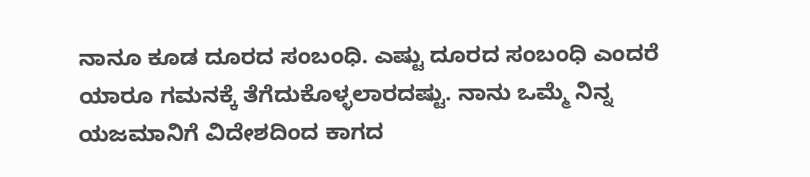ನಾನೂ ಕೂಡ ದೂರದ ಸಂಬಂಧಿ. ಎಷ್ಟು ದೂರದ ಸಂಬಂಧಿ ಎಂದರೆ ಯಾರೂ ಗಮನಕ್ಕೆ ತೆಗೆದುಕೊಳ್ಳಲಾರದಷ್ಟು. ನಾನು ಒಮ್ಮೆ ನಿನ್ನ ಯಜಮಾನಿಗೆ ವಿದೇಶದಿಂದ ಕಾಗದ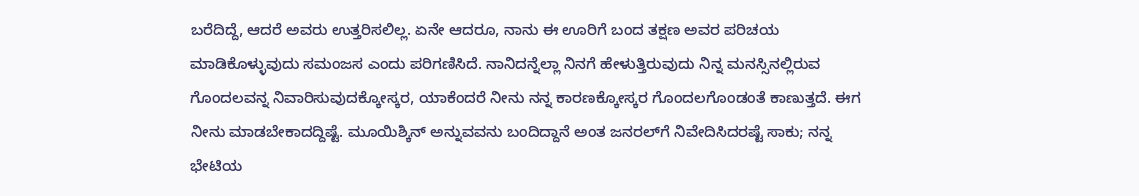ಬರೆದಿದ್ದೆ, ಆದರೆ ಅವರು ಉತ್ತರಿಸಲಿಲ್ಲ. ಏನೇ ಆದರೂ, ನಾನು ಈ ಊರಿಗೆ ಬಂದ ತಕ್ಷಣ ಅವರ ಪರಿಚಯ ಮಾಡಿಕೊಳ್ಳುವುದು ಸಮಂಜಸ ಎಂದು ಪರಿಗಣಿಸಿದೆ. ನಾನಿದನ್ನೆಲ್ಲಾ ನಿನಗೆ ಹೇಳುತ್ತಿರುವುದು ನಿನ್ನ ಮನಸ್ಸಿನಲ್ಲಿರುವ ಗೊಂದಲವನ್ನ ನಿವಾರಿಸುವುದಕ್ಕೋಸ್ಕರ, ಯಾಕೆಂದರೆ ನೀನು ನನ್ನ ಕಾರಣಕ್ಕೋಸ್ಕರ ಗೊಂದಲಗೊಂಡಂತೆ ಕಾಣುತ್ತದೆ. ಈಗ ನೀನು ಮಾಡಬೇಕಾದದ್ದಿಷ್ಟೆ. ಮೂಯಿಶ್ಕಿನ್ ಅನ್ನುವವನು ಬಂದಿದ್ದಾನೆ ಅಂತ ಜನರಲ್‌ಗೆ ನಿವೇದಿಸಿದರಷ್ಟೆ ಸಾಕು; ನನ್ನ ಭೇಟಿಯ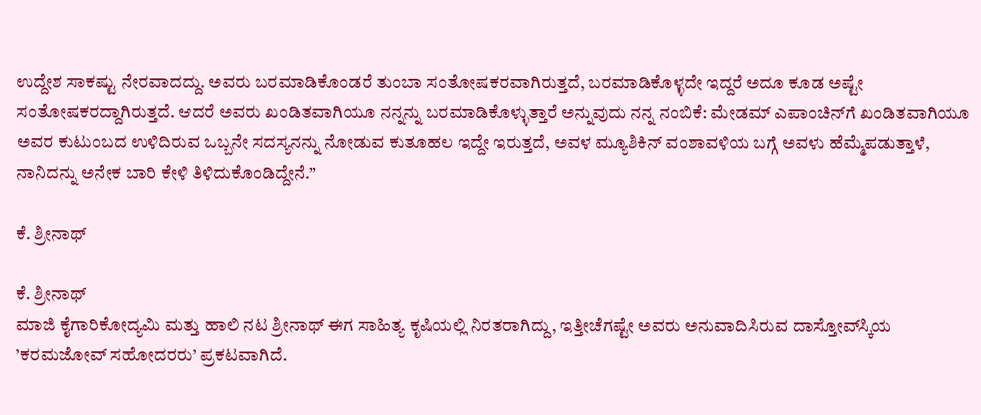ಉದ್ದೇಶ ಸಾಕಷ್ಟು ನೇರವಾದದ್ದು. ಅವರು ಬರಮಾಡಿಕೊಂಡರೆ ತುಂಬಾ ಸಂತೋಷಕರವಾಗಿರುತ್ತದೆ, ಬರಮಾಡಿಕೊಳ್ಳದೇ ಇದ್ದರೆ ಅದೂ ಕೂಡ ಅಷ್ಟೇ ಸಂತೋಷಕರದ್ದಾಗಿರುತ್ತದೆ. ಆದರೆ ಅವರು ಖಂಡಿತವಾಗಿಯೂ ನನ್ನನ್ನು ಬರಮಾಡಿಕೊಳ್ಳುತ್ತಾರೆ ಅನ್ನುವುದು ನನ್ನ ನಂಬಿಕೆ: ಮೇಡಮ್ ಎಪಾಂಚಿನ್‌ಗೆ ಖಂಡಿತವಾಗಿಯೂ ಅವರ ಕುಟುಂಬದ ಉಳಿದಿರುವ ಒಬ್ಬನೇ ಸದಸ್ಯನನ್ನು ನೋಡುವ ಕುತೂಹಲ ಇದ್ದೇ ಇರುತ್ತದೆ, ಅವಳ ಮ್ಯೂಶಿಕಿನ್ ವಂಶಾವಳಿಯ ಬಗ್ಗೆ ಅವಳು ಹೆಮ್ಮೆಪಡುತ್ತಾಳೆ, ನಾನಿದನ್ನು ಅನೇಕ ಬಾರಿ ಕೇಳಿ ತಿಳಿದುಕೊಂಡಿದ್ದೇನೆ.”

ಕೆ. ಶ್ರೀನಾಥ್

ಕೆ. ಶ್ರೀನಾಥ್
ಮಾಜಿ ಕೈಗಾರಿಕೋದ್ಯಮಿ ಮತ್ತು ಹಾಲಿ ನಟ ಶ್ರೀನಾಥ್ ಈಗ ಸಾಹಿತ್ಯ ಕೃಷಿಯಲ್ಲಿ ನಿರತರಾಗಿದ್ದು, ಇತ್ತೀಚೆಗಷ್ಟೇ ಅವರು ಅನುವಾದಿಸಿರುವ ದಾಸ್ತೋವ್‌ಸ್ಕಿಯ ’ಕರಮಜೋವ್ ಸಹೋದರರು’ ಪ್ರಕಟವಾಗಿದೆ.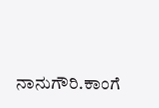ನಾನುಗೌರಿ.ಕಾಂಗೆ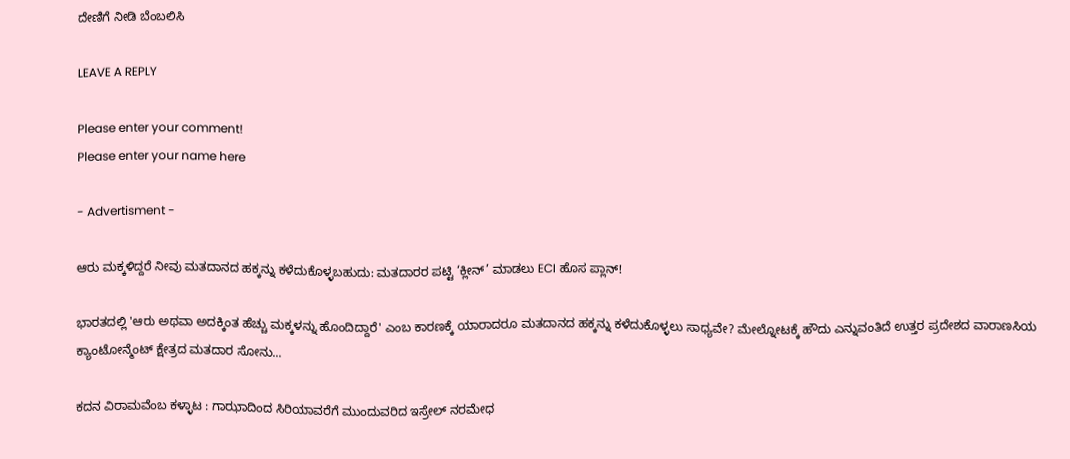ದೇಣಿಗೆ ನೀಡಿ ಬೆಂಬಲಿಸಿ

LEAVE A REPLY

Please enter your comment!
Please enter your name here

- Advertisment -

ಆರು ಮಕ್ಕಳಿದ್ದರೆ ನೀವು ಮತದಾನದ ಹಕ್ಕನ್ನು ಕಳೆದುಕೊಳ್ಳಬಹುದು: ಮತದಾರರ ಪಟ್ಟಿ ‘ಕ್ಲೀನ್’ ಮಾಡಲು ECI ಹೊಸ ಪ್ಲಾನ್!

ಭಾರತದಲ್ಲಿ 'ಆರು ಅಥವಾ ಅದಕ್ಕಿಂತ ಹೆಚ್ಚು ಮಕ್ಕಳನ್ನು ಹೊಂದಿದ್ದಾರೆ' ಎಂಬ ಕಾರಣಕ್ಕೆ ಯಾರಾದರೂ ಮತದಾನದ ಹಕ್ಕನ್ನು ಕಳೆದುಕೊಳ್ಳಲು ಸಾಧ್ಯವೇ? ಮೇಲ್ನೋಟಕ್ಕೆ ಹೌದು ಎನ್ನುವಂತಿದೆ ಉತ್ತರ ಪ್ರದೇಶದ ವಾರಾಣಸಿಯ ಕ್ಯಾಂಟೋನ್ಮೆಂಟ್ ಕ್ಷೇತ್ರದ ಮತದಾರ ಸೋನು...

ಕದನ ವಿರಾಮವೆಂಬ ಕಳ್ಳಾಟ : ಗಾಝಾದಿಂದ ಸಿರಿಯಾವರೆಗೆ ಮುಂದುವರಿದ ಇಸ್ರೇಲ್ ನರಮೇಧ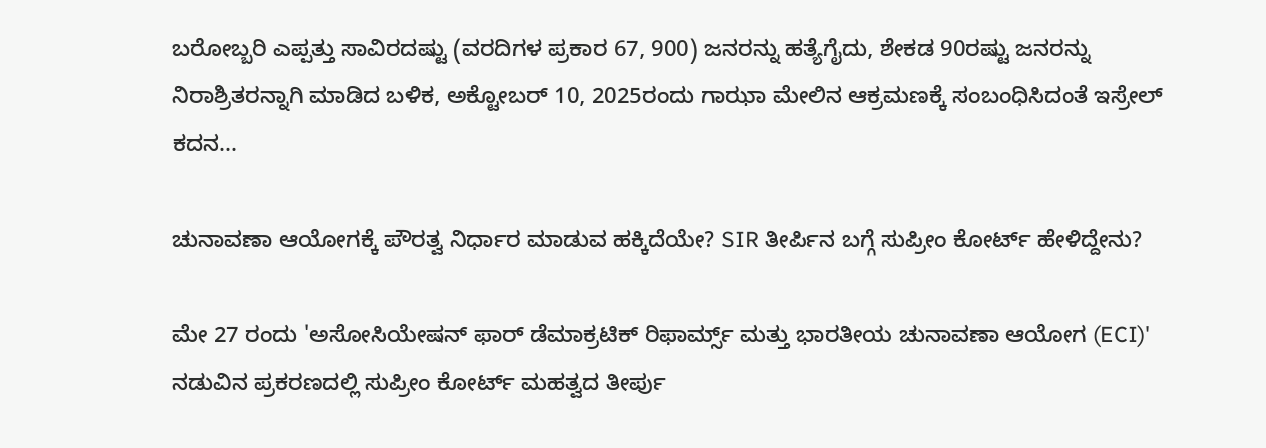ಬರೋಬ್ಬರಿ ಎಪ್ಪತ್ತು ಸಾವಿರದಷ್ಟು (ವರದಿಗಳ ಪ್ರಕಾರ 67, 900) ಜನರನ್ನು ಹತ್ಯೆಗೈದು, ಶೇಕಡ 90ರಷ್ಟು ಜನರನ್ನು ನಿರಾಶ್ರಿತರನ್ನಾಗಿ ಮಾಡಿದ ಬಳಿಕ, ಅಕ್ಟೋಬರ್ 10, 2025ರಂದು ಗಾಝಾ ಮೇಲಿನ ಆಕ್ರಮಣಕ್ಕೆ ಸಂಬಂಧಿಸಿದಂತೆ ಇಸ್ರೇಲ್ ಕದನ...

ಚುನಾವಣಾ ಆಯೋಗಕ್ಕೆ ಪೌರತ್ವ ನಿರ್ಧಾರ ಮಾಡುವ ಹಕ್ಕಿದೆಯೇ? SIR ತೀರ್ಪಿನ ಬಗ್ಗೆ ಸುಪ್ರೀಂ ಕೋರ್ಟ್ ಹೇಳಿದ್ದೇನು?

ಮೇ 27 ರಂದು 'ಅಸೋಸಿಯೇಷನ್ ಫಾರ್ ಡೆಮಾಕ್ರಟಿಕ್ ರಿಫಾರ್ಮ್ಸ್ ಮತ್ತು ಭಾರತೀಯ ಚುನಾವಣಾ ಆಯೋಗ (ECI)' ನಡುವಿನ ಪ್ರಕರಣದಲ್ಲಿ ಸುಪ್ರೀಂ ಕೋರ್ಟ್ ಮಹತ್ವದ ತೀರ್ಪು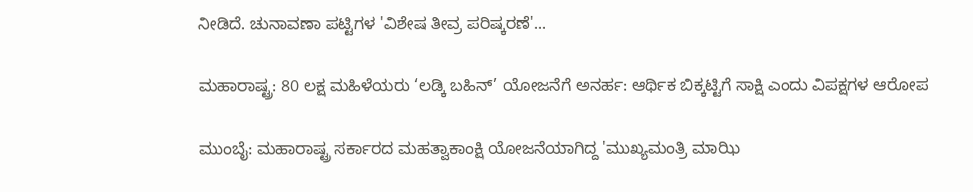ನೀಡಿದೆ. ಚುನಾವಣಾ ಪಟ್ಟಿಗಳ 'ವಿಶೇಷ ತೀವ್ರ ಪರಿಷ್ಕರಣೆ'...

ಮಹಾರಾಷ್ಟ್ರ: 80 ಲಕ್ಷ ಮಹಿಳೆಯರು ‘ಲಡ್ಕಿ ಬಹಿನ್’ ಯೋಜನೆಗೆ ಅನರ್ಹ: ಆರ್ಥಿಕ ಬಿಕ್ಕಟ್ಟಿಗೆ ಸಾಕ್ಷಿ ಎಂದು ವಿಪಕ್ಷಗಳ ಆರೋಪ

ಮುಂಬೈ: ಮಹಾರಾಷ್ಟ್ರ ಸರ್ಕಾರದ ಮಹತ್ವಾಕಾಂಕ್ಷಿ ಯೋಜನೆಯಾಗಿದ್ದ 'ಮುಖ್ಯಮಂತ್ರಿ ಮಾಝಿ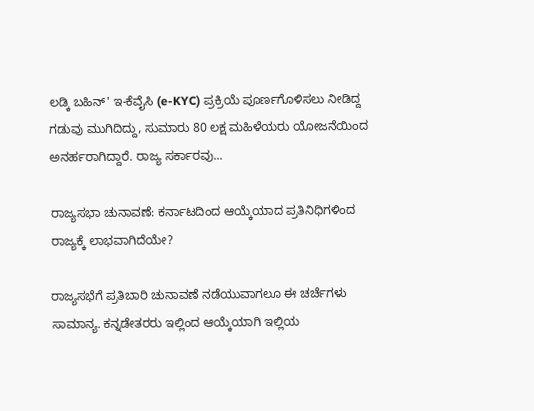ಲಡ್ಕಿ ಬಹಿನ್' ಇ-ಕೆವೈಸಿ (e-KYC) ಪ್ರಕ್ರಿಯೆ ಪೂರ್ಣಗೊಳಿಸಲು ನೀಡಿದ್ದ ಗಡುವು ಮುಗಿದಿದ್ದು, ಸುಮಾರು 80 ಲಕ್ಷ ಮಹಿಳೆಯರು ಯೋಜನೆಯಿಂದ ಅನರ್ಹರಾಗಿದ್ದಾರೆ. ರಾಜ್ಯ ಸರ್ಕಾರವು...

ರಾಜ್ಯಸಭಾ ಚುನಾವಣೆ: ಕರ್ನಾಟದಿಂದ ಆಯ್ಕೆಯಾದ ಪ್ರತಿನಿಧಿಗಳಿಂದ ರಾಜ್ಯಕ್ಕೆ ಲಾಭವಾಗಿದೆಯೇ?

ರಾಜ್ಯಸಭೆಗೆ ಪ್ರತಿಬಾರಿ ಚುನಾವಣೆ ನಡೆಯುವಾಗಲೂ ಈ ಚರ್ಚೆಗಳು ಸಾಮಾನ್ಯ. ಕನ್ನಡೇತರರು ಇಲ್ಲಿಂದ ಆಯ್ಕೆಯಾಗಿ ಇಲ್ಲಿಯ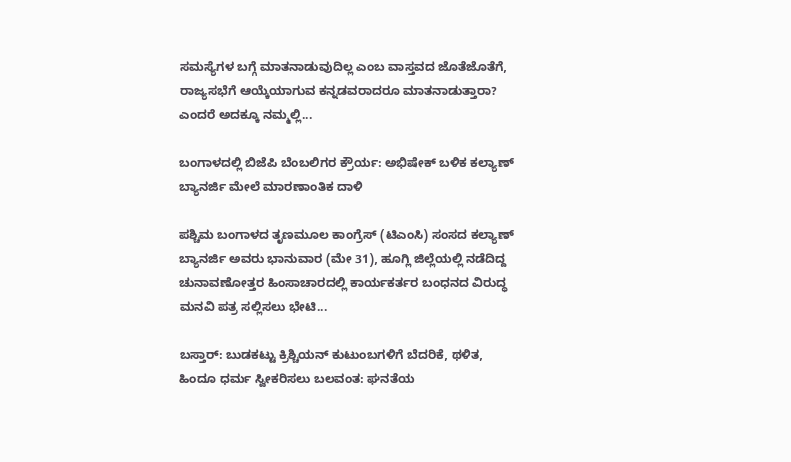ಸಮಸ್ಯೆಗಳ ಬಗ್ಗೆ ಮಾತನಾಡುವುದಿಲ್ಲ ಎಂಬ ವಾಸ್ತವದ ಜೊತೆಜೊತೆಗೆ, ರಾಜ್ಯಸಭೆಗೆ ಆಯ್ಕೆಯಾಗುವ ಕನ್ನಡವರಾದರೂ ಮಾತನಾಡುತ್ತಾರಾ? ಎಂದರೆ ಅದಕ್ಕೂ ನಮ್ಮಲ್ಲಿ...

ಬಂಗಾಳದಲ್ಲಿ ಬಿಜೆಪಿ ಬೆಂಬಲಿಗರ ಕ್ರೌರ್ಯ: ಅಭಿಷೇಕ್ ಬಳಿಕ ಕಲ್ಯಾಣ್‌ ಬ್ಯಾನರ್ಜಿ ಮೇಲೆ ಮಾರಣಾಂತಿಕ ದಾಳಿ

ಪಶ್ಚಿಮ ಬಂಗಾಳದ ತೃಣಮೂಲ ಕಾಂಗ್ರೆಸ್ (ಟಿಎಂಸಿ) ಸಂಸದ ಕಲ್ಯಾಣ್ ಬ್ಯಾನರ್ಜಿ ಅವರು ಭಾನುವಾರ (ಮೇ 31), ಹೂಗ್ಲಿ ಜಿಲ್ಲೆಯಲ್ಲಿ ನಡೆದಿದ್ದ ಚುನಾವಣೋತ್ತರ ಹಿಂಸಾಚಾರದಲ್ಲಿ ಕಾರ್ಯಕರ್ತರ ಬಂಧನದ ವಿರುದ್ಧ ಮನವಿ ಪತ್ರ ಸಲ್ಲಿಸಲು ಭೇಟಿ...

ಬಸ್ತಾರ್‌: ಬುಡಕಟ್ಟು ಕ್ರಿಶ್ಚಿಯನ್ ಕುಟುಂಬಗಳಿಗೆ ಬೆದರಿಕೆ, ಥಳಿತ, ಹಿಂದೂ ಧರ್ಮ ಸ್ವೀಕರಿಸಲು ಬಲವಂತ: ಘನತೆಯ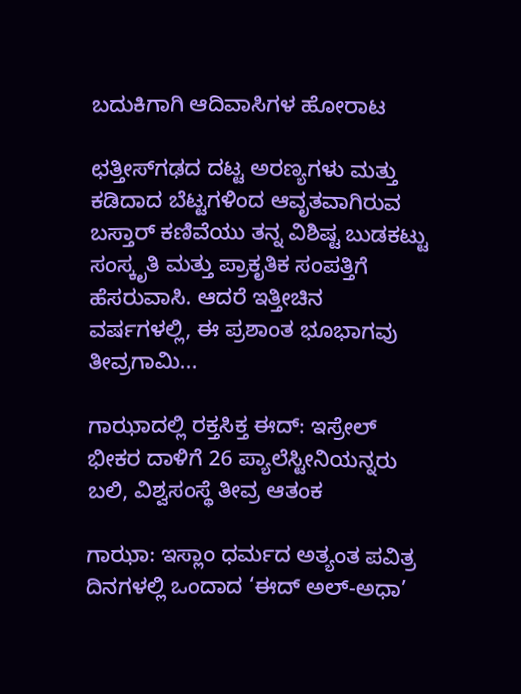ಬದುಕಿಗಾಗಿ ಆದಿವಾಸಿಗಳ ಹೋರಾಟ

ಛತ್ತೀಸ್‌ಗಢದ ದಟ್ಟ ಅರಣ್ಯಗಳು ಮತ್ತು ಕಡಿದಾದ ಬೆಟ್ಟಗಳಿಂದ ಆವೃತವಾಗಿರುವ ಬಸ್ತಾರ್ ಕಣಿವೆಯು ತನ್ನ ವಿಶಿಷ್ಟ ಬುಡಕಟ್ಟು ಸಂಸ್ಕೃತಿ ಮತ್ತು ಪ್ರಾಕೃತಿಕ ಸಂಪತ್ತಿಗೆ ಹೆಸರುವಾಸಿ. ಆದರೆ ಇತ್ತೀಚಿನ ವರ್ಷಗಳಲ್ಲಿ, ಈ ಪ್ರಶಾಂತ ಭೂಭಾಗವು ತೀವ್ರಗಾಮಿ...

ಗಾಝಾದಲ್ಲಿ ರಕ್ತಸಿಕ್ತ ಈದ್: ಇಸ್ರೇಲ್ ಭೀಕರ ದಾಳಿಗೆ 26 ಪ್ಯಾಲೆಸ್ಟೀನಿಯನ್ನರು ಬಲಿ, ವಿಶ್ವಸಂಸ್ಥೆ ತೀವ್ರ ಆತಂಕ

ಗಾಝಾ: ಇಸ್ಲಾಂ ಧರ್ಮದ ಅತ್ಯಂತ ಪವಿತ್ರ ದಿನಗಳಲ್ಲಿ ಒಂದಾದ ‘ಈದ್ ಅಲ್-ಅಧಾ’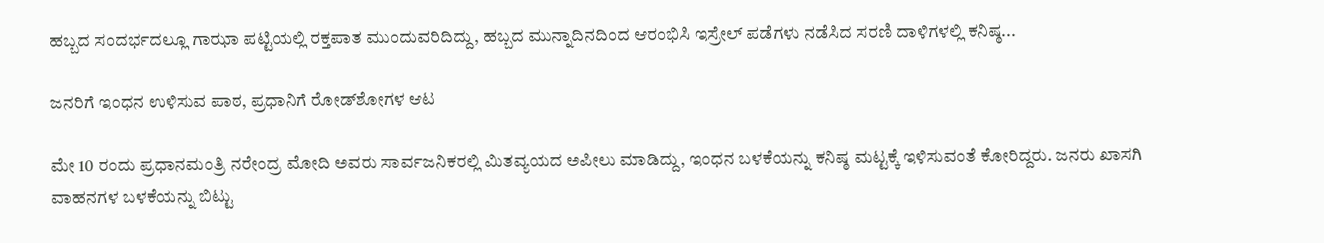ಹಬ್ಬದ ಸಂದರ್ಭದಲ್ಲೂ ಗಾಝಾ ಪಟ್ಟಿಯಲ್ಲಿ ರಕ್ತಪಾತ ಮುಂದುವರಿದಿದ್ದು, ಹಬ್ಬದ ಮುನ್ನಾದಿನದಿಂದ ಆರಂಭಿಸಿ ಇಸ್ರೇಲ್ ಪಡೆಗಳು ನಡೆಸಿದ ಸರಣಿ ದಾಳಿಗಳಲ್ಲಿ ಕನಿಷ್ಠ...

ಜನರಿಗೆ ಇಂಧನ ಉಳಿಸುವ ಪಾಠ, ಪ್ರಧಾನಿಗೆ ರೋಡ್‌ಶೋಗಳ ಆಟ

ಮೇ 10 ರಂದು ಪ್ರಧಾನಮಂತ್ರಿ ನರೇಂದ್ರ ಮೋದಿ ಅವರು ಸಾರ್ವಜನಿಕರಲ್ಲಿ ಮಿತವ್ಯಯದ ಅಪೀಲು ಮಾಡಿದ್ದು, ಇಂಧನ ಬಳಕೆಯನ್ನು ಕನಿಷ್ಠ ಮಟ್ಟಕ್ಕೆ ಇಳಿಸುವಂತೆ ಕೋರಿದ್ದರು. ಜನರು ಖಾಸಗಿ ವಾಹನಗಳ ಬಳಕೆಯನ್ನು ಬಿಟ್ಟು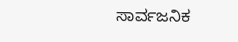ಸಾರ್ವಜನಿಕ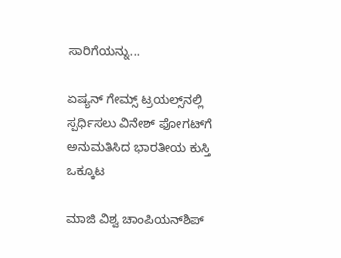ಸಾರಿಗೆಯನ್ನು...

ಏಷ್ಯನ್ ಗೇಮ್ಸ್‌ ಟ್ರಯಲ್ಸ್‌ನಲ್ಲಿ ಸ್ಪರ್ಧಿಸಲು ವಿನೇಶ್ ಫೋಗಟ್‌ಗೆ ಅನುಮತಿಸಿದ ಭಾರತೀಯ ಕುಸ್ತಿ ಒಕ್ಕೂಟ

ಮಾಜಿ ವಿಶ್ವ ಚಾಂಪಿಯನ್‌ಶಿಪ್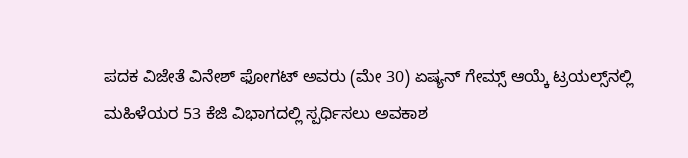ಪದಕ ವಿಜೇತೆ ವಿನೇಶ್ ಫೋಗಟ್ ಅವರು (ಮೇ 30) ಏಷ್ಯನ್ ಗೇಮ್ಸ್ ಆಯ್ಕೆ ಟ್ರಯಲ್ಸ್‌ನಲ್ಲಿ ಮಹಿಳೆಯರ 53 ಕೆಜಿ ವಿಭಾಗದಲ್ಲಿ ಸ್ಪರ್ಧಿಸಲು ಅವಕಾಶ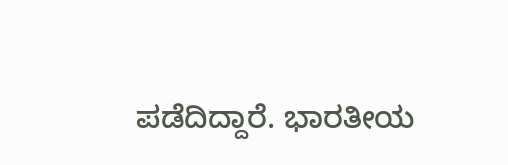ಪಡೆದಿದ್ದಾರೆ. ಭಾರತೀಯ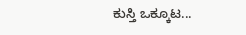ಕುಸ್ತಿ ಒಕ್ಕೂಟ...